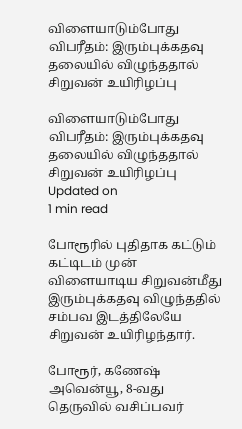விளையாடும்போது விபரீதம்: இரும்புக்கதவு தலையில் விழுந்ததால் சிறுவன் உயிரிழப்பு

விளையாடும்போது விபரீதம்: இரும்புக்கதவு தலையில் விழுந்ததால் சிறுவன் உயிரிழப்பு
Updated on
1 min read

போரூரில் புதிதாக கட்டும் கட்டிடம் முன் விளையாடிய சிறுவன்மீது இரும்புக்கதவு விழுந்ததில் சம்பவ இடத்திலேயே சிறுவன் உயிரிழந்தார்.

போரூர், கணேஷ் அவென்யூ, 8-வது தெருவில் வசிப்பவர்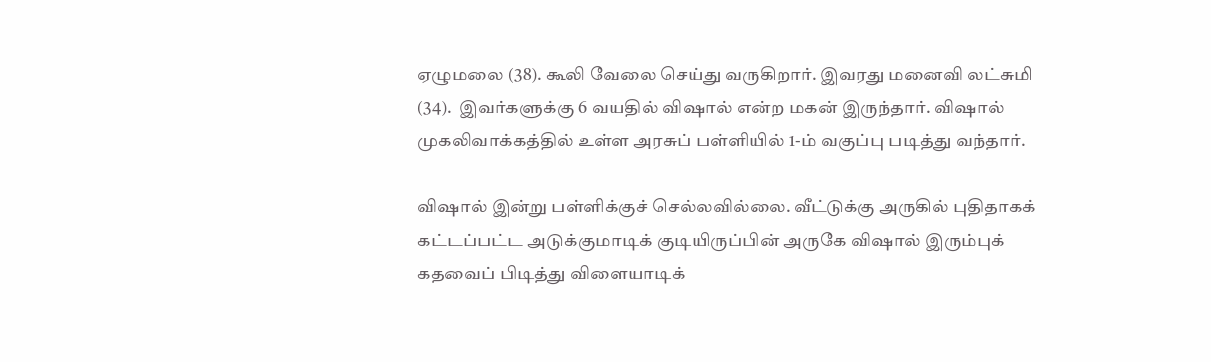ஏழுமலை (38). கூலி வேலை செய்து வருகிறார். இவரது மனைவி லட்சுமி (34).  இவர்களுக்கு 6 வயதில் விஷால் என்ற மகன் இருந்தார். விஷால் முகலிவாக்கத்தில் உள்ள அரசுப் பள்ளியில் 1-ம் வகுப்பு படித்து வந்தார்.

விஷால் இன்று பள்ளிக்குச் செல்லவில்லை. வீட்டுக்கு அருகில் புதிதாகக் கட்டப்பட்ட அடுக்குமாடிக் குடியிருப்பின் அருகே விஷால் இரும்புக் கதவைப் பிடித்து விளையாடிக்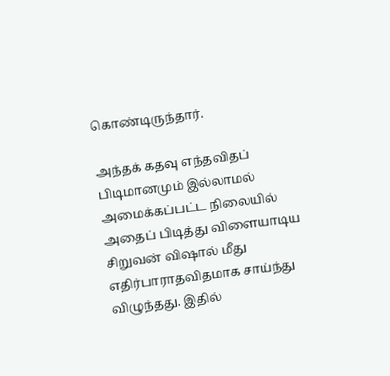கொண்டிருந்தார்.

அந்தக் கதவு எந்தவிதப் பிடிமானமும் இல்லாமல் அமைக்கப்பட்ட நிலையில் அதைப் பிடித்து விளையாடிய சிறுவன் விஷால் மீது எதிர்பாராதவிதமாக சாய்ந்து விழுந்தது. இதில்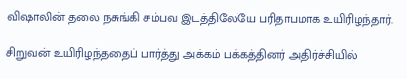விஷாலின் தலை நசுங்கி சம்பவ இடத்திலேயே பரிதாபமாக உயிரிழந்தார்.

சிறுவன் உயிரிழந்ததைப் பார்த்து அக்கம் பக்கத்தினர் அதிர்ச்சியில்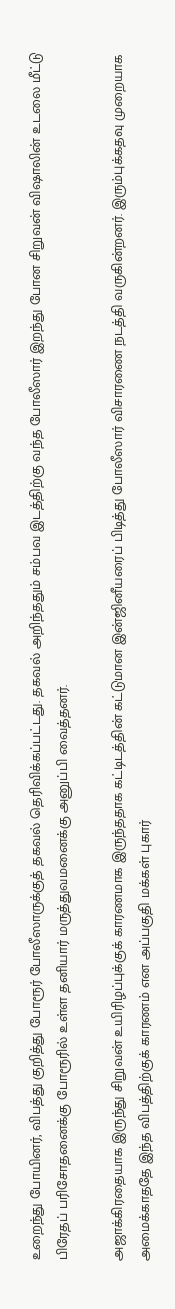உறைந்து போயினர், விபத்து குறித்து போரூர் போலீஸாருக்குத் தகவல் தெரிவிக்கப்பட்டது. தகவல் அறிந்ததும் சம்பவ இடத்திற்கு வந்த போலீஸார் இறந்து போன சிறுவன் விஷாலின் உடலை மீட்டு பிரேதப் பரிசோதனைக்கு போரூரில் உள்ள தனியார் மருத்துவமனைக்கு அனுப்பி வைத்தனர்.

அஜாக்கிரதையாக இருந்து சிறுவன் உயிரிழப்புக்குக் காரணமாக இருந்ததாக கட்டிடத்தின் கட்டுமான இன்ஜினீயரைப் பிடித்து போலீஸார் விசாரணை நடத்தி வருகின்றனர். இரும்புக்கதவு முறையாக அமைக்காததே இந்த விபத்திற்குக் காரணம் என அப்பகுதி மக்கள் புகார்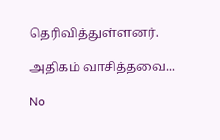தெரிவித்துள்ளனர்.

அதிகம் வாசித்தவை...

No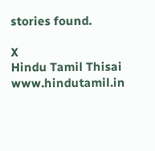stories found.

X
Hindu Tamil Thisai
www.hindutamil.in